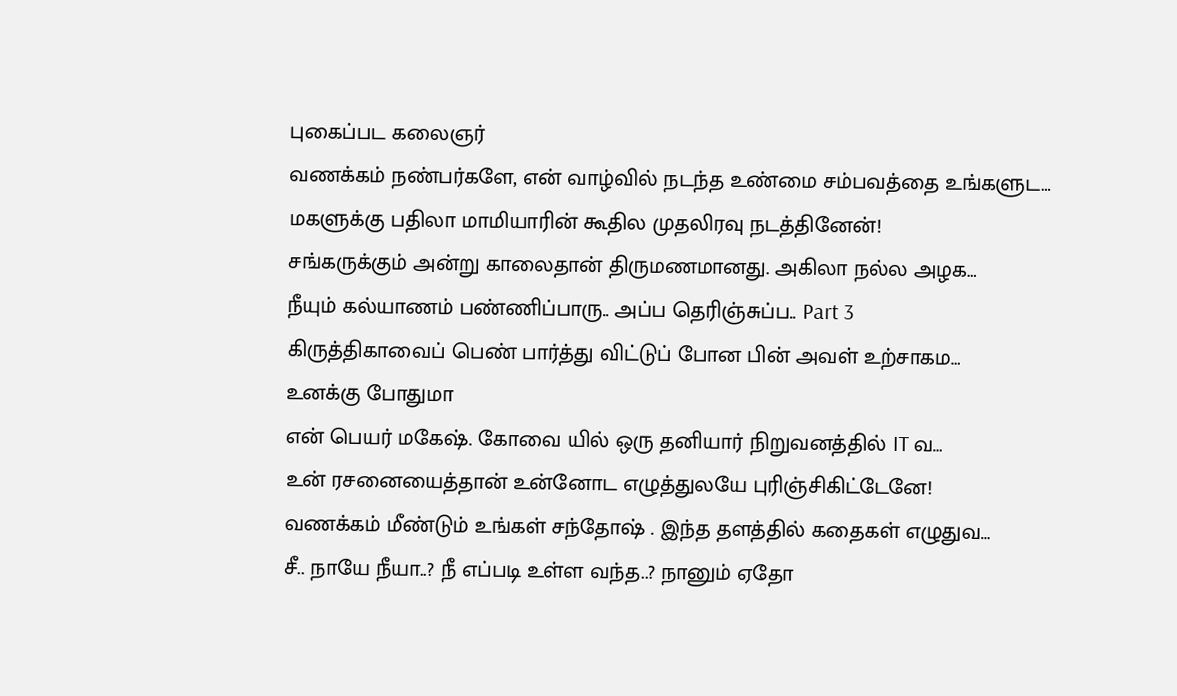புகைப்பட கலைஞர்
வணக்கம் நண்பர்களே, என் வாழ்வில் நடந்த உண்மை சம்பவத்தை உங்களுட…
மகளுக்கு பதிலா மாமியாரின் கூதில முதலிரவு நடத்தினேன்!
சங்கருக்கும் அன்று காலைதான் திருமணமானது. அகிலா நல்ல அழக…
நீயும் கல்யாணம் பண்ணிப்பாரு.. அப்ப தெரிஞ்சுப்ப.. Part 3
கிருத்திகாவைப் பெண் பார்த்து விட்டுப் போன பின் அவள் உற்சாகம…
உனக்கு போதுமா
என் பெயர் மகேஷ். கோவை யில் ஒரு தனியார் நிறுவனத்தில் IT வ…
உன் ரசனையைத்தான் உன்னோட எழுத்துலயே புரிஞ்சிகிட்டேனே!
வணக்கம் மீண்டும் உங்கள் சந்தோஷ் . இந்த தளத்தில் கதைகள் எழுதுவ…
சீ.. நாயே நீயா..? நீ எப்படி உள்ள வந்த..? நானும் ஏதோ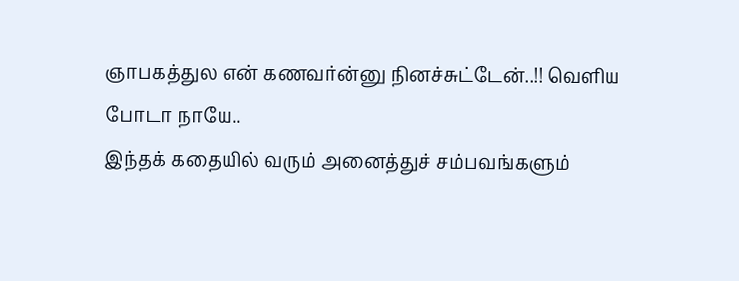ஞாபகத்துல என் கணவர்ன்னு நினச்சுட்டேன்..!! வெளிய போடா நாயே..
இந்தக் கதையில் வரும் அனைத்துச் சம்பவங்களும்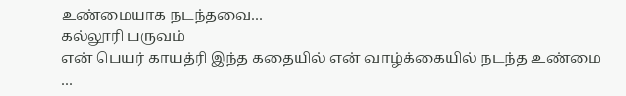உண்மையாக நடந்தவை…
கல்லூரி பருவம்
என் பெயர் காயத்ரி இந்த கதையில் என் வாழ்க்கையில் நடந்த உண்மை …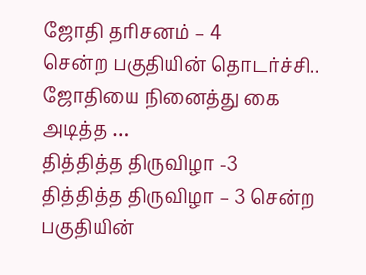ஜோதி தரிசனம் – 4
சென்ற பகுதியின் தொடர்ச்சி.. ஜோதியை நினைத்து கை அடித்த …
தித்தித்த திருவிழா -3
தித்தித்த திருவிழா – 3 சென்ற பகுதியின்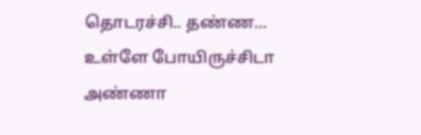தொடரச்சி.. தண்ண…
உள்ளே போயிருச்சிடா அண்ணா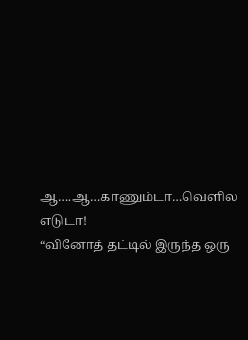ஆ….ஆ…காணும்டா…வெளில எடுடா!
“வினோத் தட்டில் இருந்த ஒரு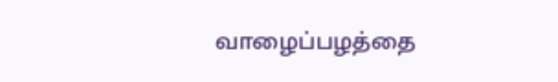வாழைப்பழத்தை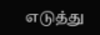எடுத்து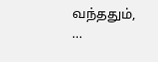வந்ததும், …